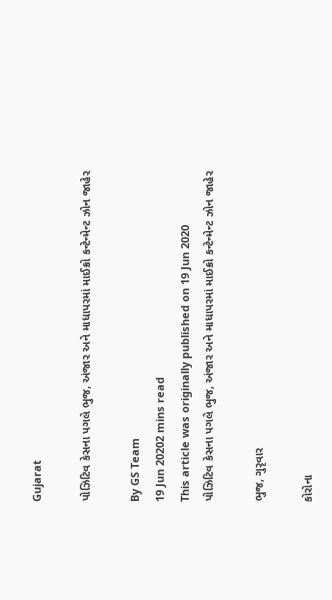Gujarat

પોઝિટિવ કેસના પગલે ભુજ, અંજાર અને માધાપરમાં માઈક્રો કન્ટેન્મેન્ટ ઝોન જાહેર

By GS Team
19 Jun 20202 mins read
This article was originally published on 19 Jun 2020
પોઝિટિવ કેસના પગલે ભુજ, અંજાર અને માધાપરમાં માઈક્રો કન્ટેન્મેન્ટ ઝોન જાહેર

ભુજ, ગુરૃવાર

કોરોના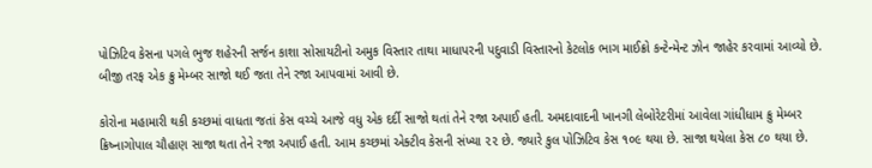પોઝિટિવ કેસના પગલે ભુજ શહેરની સર્જન કાશા સોસાયટીનો અમુક વિસ્તાર તાથા માધાપરની પદુવાડી વિસ્તારનો કેટલોક ભાગ માઈક્રો કન્ટેન્મેન્ટ ઝોન જાહેર કરવામાં આવ્યો છે. બીજી તરફ એક ક્રુ મેમ્બર સાજો થઈ જતા તેને રજા આપવામાં આવી છે.

કોરોના મહામારી થકી કચ્છમાં વાધતા જતાં કેસ વચ્ચે આજે વધુ એક દર્દી સાજો થતાં તેને રજા અપાઈ હતી. અમદાવાદની ખાનગી લેબોરેટરીમાં આવેલા ગાંધીધામ ક્રુ મેમ્બર ક્રિષ્નાગોપાલ ચૌહાણ સાજા થતા તેને રજા અપાઈ હતી. આમ કચ્છમાં એક્ટીવ કેસની સંખ્યા ૨૨ છે. જ્યારે કુલ પોઝિટિવ કેસ ૧૦૯ થયા છે. સાજા થયેલા કેસ ૮૦ થયા છે.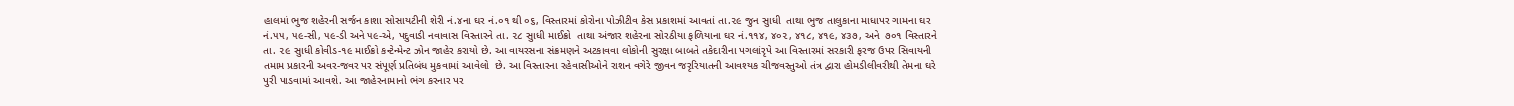હાલમાં ભુજ શહેરની સર્જન કાશા સોસાયટીની શેરી નં.૪ના ઘર નં.૦૧ થી ૦૬, વિસ્તારમાં કોરોના પોઝીટીવ કેસ પ્રકાશમાં આવતાં તા.૨૯ જુન સુાધી  તાથા ભુજ તાલુકાના માધાપર ગામના ઘર નં.૫૫, ૫૯-સી, ૫૯-ડી અને ૫૯-એ, પદુવાડી નવાવાસ વિસ્તારને તા. ૨૮ સુાધી માઈક્રો  તાથા અંજાર શહેરના સોરઠીયા ફળિયાના ઘર નં.૧૧૪, ૪૦૨, ૪૧૮, ૪૧૯, ૪૩૭, અને  ૭૦૧ વિસ્તારને તા. ૨૯ સુાધી કોવીડ-૧૯ માઈક્રો કન્ટેન્મેન્ટ ઝોન જાહેર કરાયો છે. આ વાયરસના સંક્રમણને અટકાવવા લોકોની સુરક્ષા બાબતે તકેદારીના પગલાંરૃપે આ વિસ્તારમાં સરકારી ફરજ ઉપર સિવાયની તમામ પ્રકારની અવર-જવર પર સંપૂર્ણ પ્રતિબંધ મુકવામાં આવેલો  છે. આ વિસ્તારના રહેવાસીઓને રાશન વગેરે જીવન જરૃરિયાતની આવશ્યક ચીજવસ્તુઓ તંત્ર દ્વારા હોમડીલીવરીથી તેમના ઘરે પુરી પાડવામાં આવશે. આ જાહેરનામાનો ભંગ કરનાર પર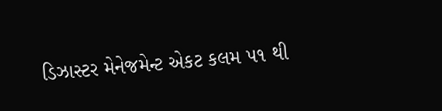ડિઝાસ્ટર મેનેજમેન્ટ એકટ કલમ ૫૧ થી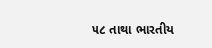૫૮ તાથા ભારતીય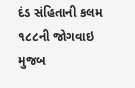દંડ સંહિતાની કલમ ૧૮૮ની જોગવાઇ મુજબ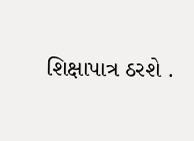શિક્ષાપાત્ર ઠરશે .